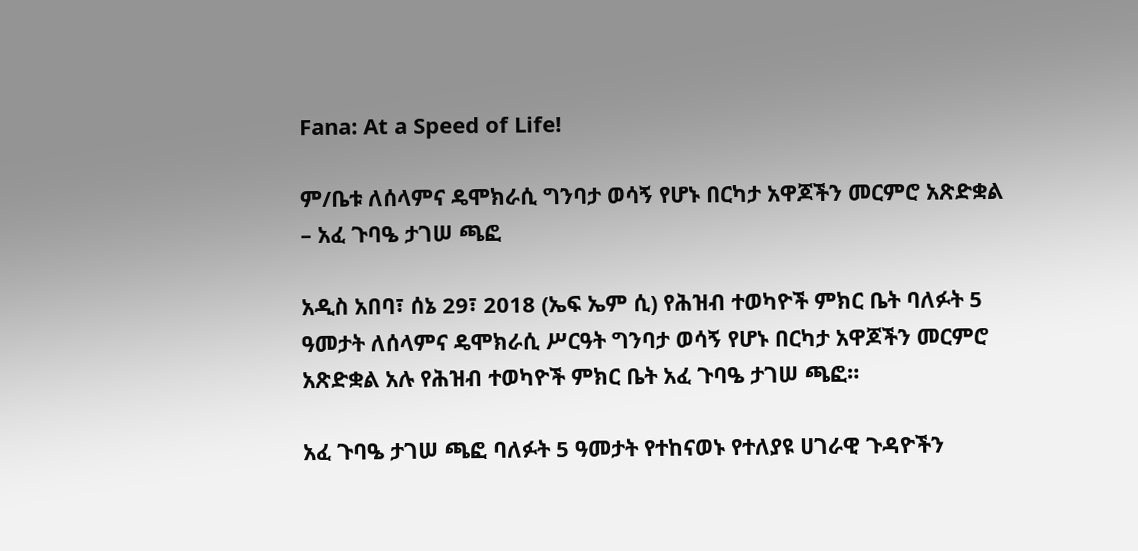Fana: At a Speed of Life!

ም/ቤቱ ለሰላምና ዴሞክራሲ ግንባታ ወሳኝ የሆኑ በርካታ አዋጆችን መርምሮ አጽድቋል – አፈ ጉባዔ ታገሠ ጫፎ

አዲስ አበባ፣ ሰኔ 29፣ 2018 (ኤፍ ኤም ሲ) የሕዝብ ተወካዮች ምክር ቤት ባለፉት 5 ዓመታት ለሰላምና ዴሞክራሲ ሥርዓት ግንባታ ወሳኝ የሆኑ በርካታ አዋጆችን መርምሮ አጽድቋል አሉ የሕዝብ ተወካዮች ምክር ቤት አፈ ጉባዔ ታገሠ ጫፎ።

አፈ ጉባዔ ታገሠ ጫፎ ባለፉት 5 ዓመታት የተከናወኑ የተለያዩ ሀገራዊ ጉዳዮችን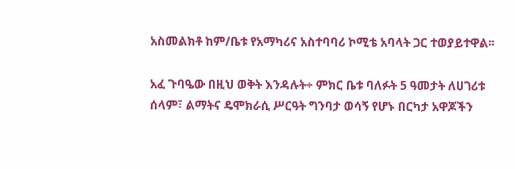አስመልክቶ ከም/ቤቱ የአማካሪና አስተባባሪ ኮሚቴ አባላት ጋር ተወያይተዋል፡፡

አፈ ጉባዔው በዚህ ወቅት እንዳሉት÷ ምክር ቤቱ ባለፉት 5 ዓመታት ለሀገሪቱ ሰላም፣ ልማትና ዴሞክራሲ ሥርዓት ግንባታ ወሳኝ የሆኑ በርካታ አዋጆችን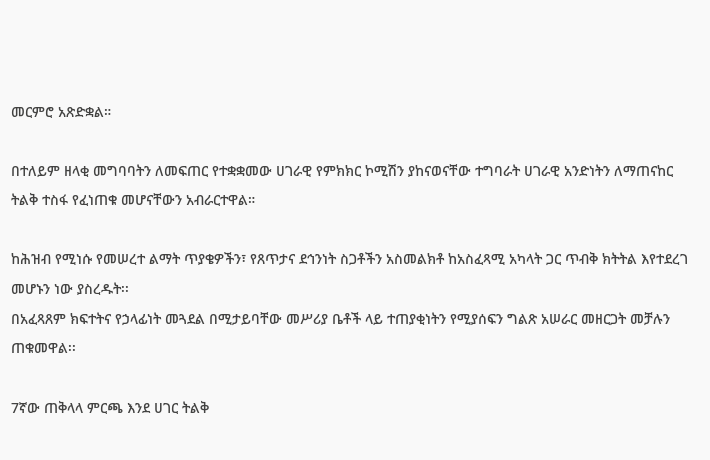መርምሮ አጽድቋል።

በተለይም ዘላቂ መግባባትን ለመፍጠር የተቋቋመው ሀገራዊ የምክክር ኮሚሽን ያከናወናቸው ተግባራት ሀገራዊ አንድነትን ለማጠናከር ትልቅ ተስፋ የፈነጠቁ መሆናቸውን አብራርተዋል።

ከሕዝብ የሚነሱ የመሠረተ ልማት ጥያቄዎችን፣ የጸጥታና ደኅንነት ስጋቶችን አስመልክቶ ከአስፈጻሚ አካላት ጋር ጥብቅ ክትትል እየተደረገ መሆኑን ነው ያስረዱት፡፡
በአፈጻጸም ክፍተትና የኃላፊነት መጓደል በሚታይባቸው መሥሪያ ቤቶች ላይ ተጠያቂነትን የሚያሰፍን ግልጽ አሠራር መዘርጋት መቻሉን ጠቁመዋል፡፡

7ኛው ጠቅላላ ምርጫ እንደ ሀገር ትልቅ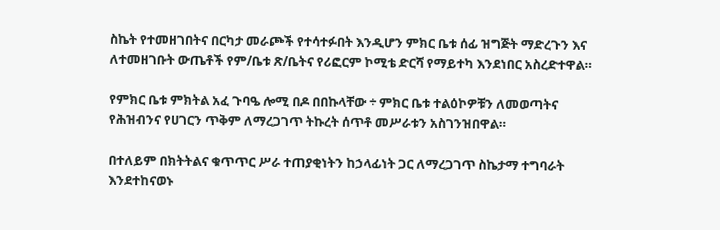ስኬት የተመዘገበትና በርካታ መራጮች የተሳተፉበት እንዲሆን ምክር ቤቱ ሰፊ ዝግጅት ማድረጉን እና ለተመዘገቡት ውጤቶች የም/ቤቱ ጽ/ቤትና የሪፎርም ኮሚቴ ድርሻ የማይተካ እንደነበር አስረድተዋል።

የምክር ቤቱ ምክትል አፈ ጉባዔ ሎሚ በዶ በበኩላቸው ÷ ምክር ቤቱ ተልዕኮዎቹን ለመወጣትና የሕዝብንና የሀገርን ጥቅም ለማረጋገጥ ትኩረት ሰጥቶ መሥራቱን አስገንዝበዋል።

በተለይም በክትትልና ቁጥጥር ሥራ ተጠያቂነትን ከኃላፊነት ጋር ለማረጋገጥ ስኬታማ ተግባራት እንደተከናወኑ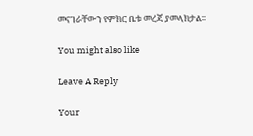መናገራቸውን የምክር ቤቱ መረጃ ያመላክታል፡፡

You might also like

Leave A Reply

Your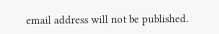email address will not be published.